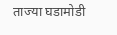ताज्या घडामोडी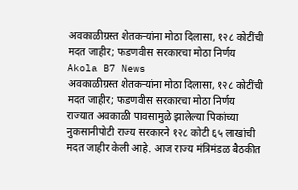अवकाळीग्रस्त शेतकऱ्यांना मोठा दिलासा, १२८ कोटींची मदत जाहीर; फडणवीस सरकारचा मोठा निर्णय
Akola B7 News
अवकाळीग्रस्त शेतकऱ्यांना मोठा दिलासा, १२८ कोटींची मदत जाहीर; फडणवीस सरकारचा मोठा निर्णय
राज्यात अवकाळी पावसामुळे झालेल्या पिकांच्या नुकसानीपोटी राज्य सरकारने १२८ कोटी ६५ लाखांची मदत जाहीर केली आहे. आज राज्य मंत्रिमंडळ बैठकीत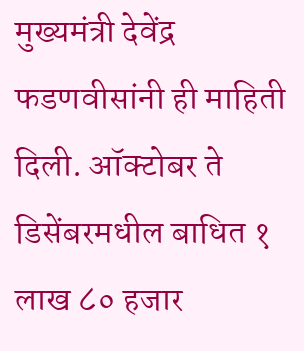मुख्यमंत्री देवेंद्र फडणवीसांनी ही माहिती दिली. ऑक्टोबर ते डिसेंबरमधील बाधित १ लाख ८० हजार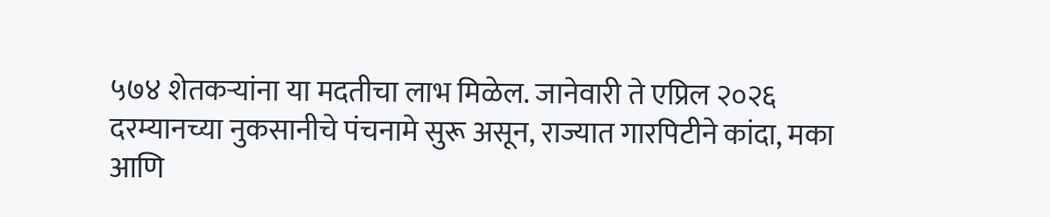५७४ शेतकऱ्यांना या मदतीचा लाभ मिळेल. जानेवारी ते एप्रिल २०२६ दरम्यानच्या नुकसानीचे पंचनामे सुरू असून, राज्यात गारपिटीने कांदा, मका आणि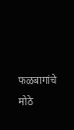फळबागांचे मोठे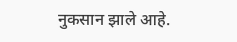नुकसान झाले आहे.